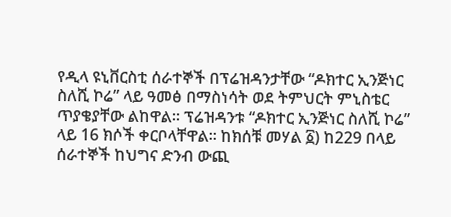የዲላ ዩኒቨርስቲ ሰራተኞች በፕሬዝዳንታቸው “ዶክተር ኢንጅነር ስለሺ ኮሬ” ላይ ዓመፅ በማስነሳት ወደ ትምህርት ምኒስቴር ጥያቄያቸው ልከዋል። ፕሬዝዳንቱ “ዶክተር ኢንጅነር ስለሺ ኮሬ” ላይ 16 ክሶች ቀርቦላቸዋል። ከክሰቹ መሃል ፩) ከ229 በላይ ሰራተኞች ከህግና ድንብ ውጪ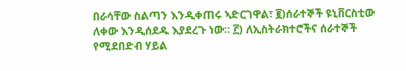በራሳቸው ስልጣን እንዲቀጠሩ ኣድርገዋል፣ ፪)ሰራተኞች ዩኒቨርስቲው ለቀው እንዲሰደዱ እያደረጉ ነው። ፫) ለኢስትራክተሮችና ሰራተኞች የሚደበድብ ሃይል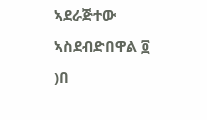ኣደራጅተው ኣስደብድበዋል ፬ )በ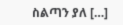ስልጣን ያለ […]